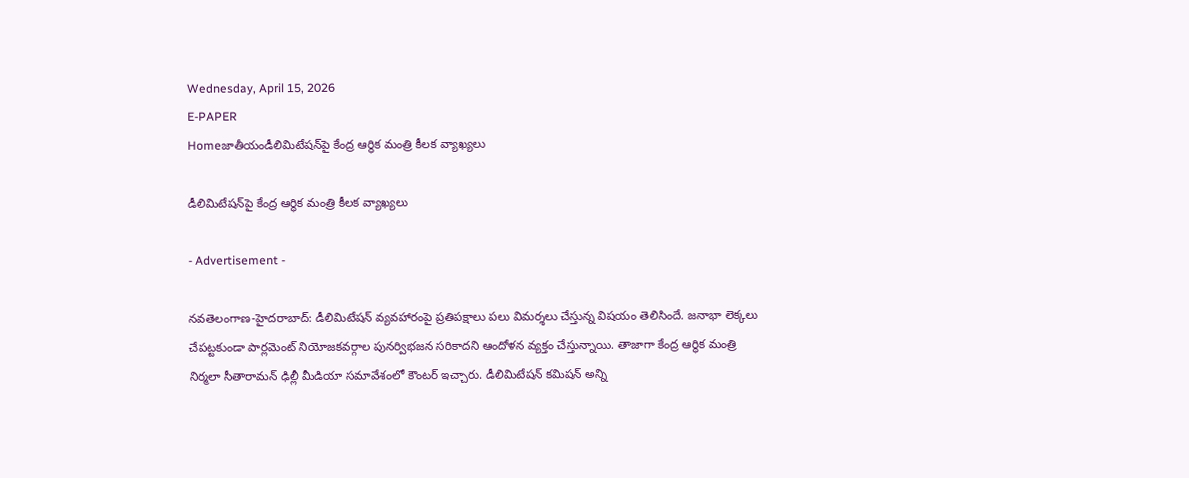Wednesday, April 15, 2026
E-PAPER
Homeజాతీయండీలిమిటేష‌న్‌పై కేంద్ర ఆర్థిక మంత్రి కీల‌క వ్యాఖ్య‌లు

డీలిమిటేష‌న్‌పై కేంద్ర ఆర్థిక మంత్రి కీల‌క వ్యాఖ్య‌లు

- Advertisement -

న‌వ‌తెలంగాణ‌-హైద‌రాబాద్‌: డీలిమిటేష‌న్ వ్య‌వ‌హారంపై ప్ర‌తిప‌క్షాలు ప‌లు విమ‌ర్శ‌లు చేస్తున్న విష‌యం తెలిసిందే. జ‌నాభా లెక్క‌లు చేప‌ట్ట‌కుండా పార్ల‌మెంట్ నియోజ‌క‌వ‌ర్గాల పున‌ర్విభ‌జ‌న స‌రికాద‌ని ఆందోళ‌న వ్య‌క్తం చేస్తున్నాయి. తాజాగా కేంద్ర ఆర్థిక మంత్రి నిర్మలా సీతారామ‌న్ ఢిల్లీ మీడియా స‌మావేశంలో కౌంట‌ర్ ఇచ్చారు. డీలిమిటేష‌న్ క‌మిష‌న్ అన్ని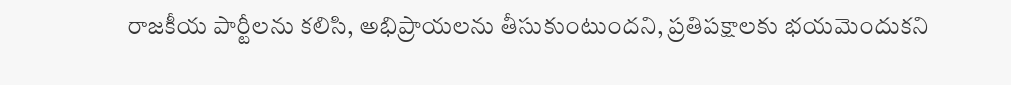రాజ‌కీయ పార్టీల‌ను క‌లిసి, అభిప్రాయ‌ల‌ను తీసుకుంటుంద‌ని, ప్ర‌తిప‌క్షాలకు భ‌య‌మెందుక‌ని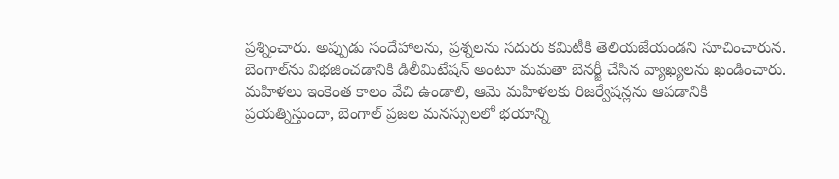ప్ర‌శ్నించారు. అప్పుడు సందేహాల‌ను, ప్ర‌శ్న‌ల‌ను స‌దురు క‌మిటీకి తెలియ‌జేయండ‌ని సూచించారున. బెంగాల్‌ను విభ‌జించ‌డానికి డిలీమిటేష‌న్ అంటూ మ‌మ‌తా బెన‌ర్జీ చేసిన వ్యాఖ్య‌ల‌ను ఖండించారు. మహిళలు ఇంకెంత కాలం వేచి ఉండాలి, ఆమె మహిళలకు రిజర్వేషన్లను ఆపడానికి ప్రయత్నిస్తుందా, బెంగాల్ ప్రజల మనస్సులలో భయాన్ని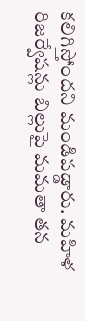క‌లిగిస్తోంద‌ని మండిప‌డ్డారు. మ‌హిళ రిజ‌ర్వేష‌న్లు బిల్లుపై మ‌మ‌తా త‌న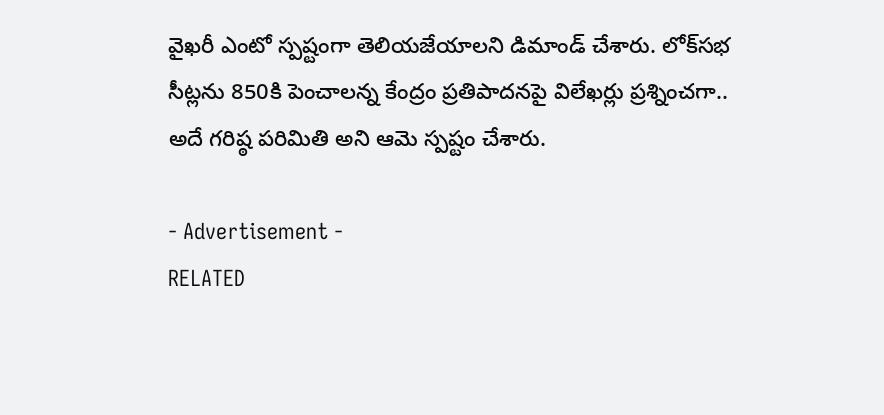వైఖ‌రీ ఎంటో స్ప‌ష్టంగా తెలియ‌జేయాల‌ని డిమాండ్ చేశారు. లోక్‌సభ సీట్లను 850కి పెంచాలన్న కేంద్రం ప్రతిపాదనపై విలేఖ‌ర్లు ప్రశ్నించగా.. అదే గరిష్ఠ పరిమితి అని ఆమె స్పష్టం చేశారు.

- Advertisement -
RELATED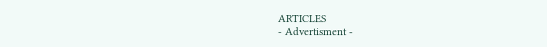ARTICLES
- Advertisment -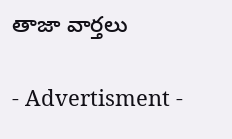తాజా వార్తలు

- Advertisment -